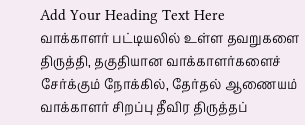Add Your Heading Text Here
வாக்காளர் பட்டியலில் உள்ள தவறுகளை திருத்தி, தகுதியான வாக்காளர்களைச் சேர்க்கும் நோக்கில், தேர்தல் ஆணையம் வாக்காளர் சிறப்பு தீவிர திருத்தப்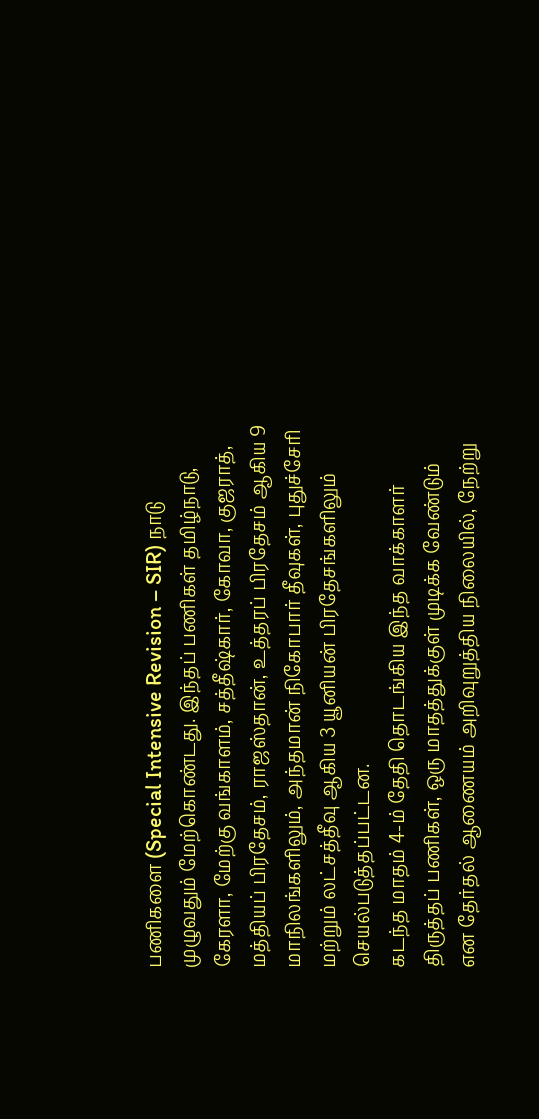பணிகளை (Special Intensive Revision – SIR) நாடு முழுவதும் மேற்கொண்டது. இந்தப் பணிகள் தமிழ்நாடு, கேரளா, மேற்கு வங்காளம், சத்தீஷ்கார், கோவா, குஜராத், மத்தியப் பிரதேசம், ராஜஸ்தான், உத்தரப் பிரதேசம் ஆகிய 9 மாநிலங்களிலும், அந்தமான் நிகோபார் தீவுகள், புதுச்சேரி மற்றும் லட்சத்தீவு ஆகிய 3 யூனியன் பிரதேசங்களிலும் செயல்படுத்தப்பட்டன.
கடந்த மாதம் 4-ம் தேதி தொடங்கிய இந்த வாக்காளர் திருத்தப் பணிகள், ஒரு மாதத்துக்குள் முடிக்க வேண்டும் என தேர்தல் ஆணையம் அறிவுறுத்திய நிலையில், நேற்று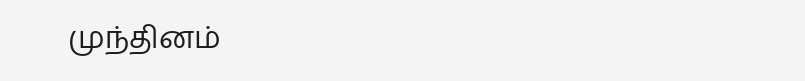முந்தினம்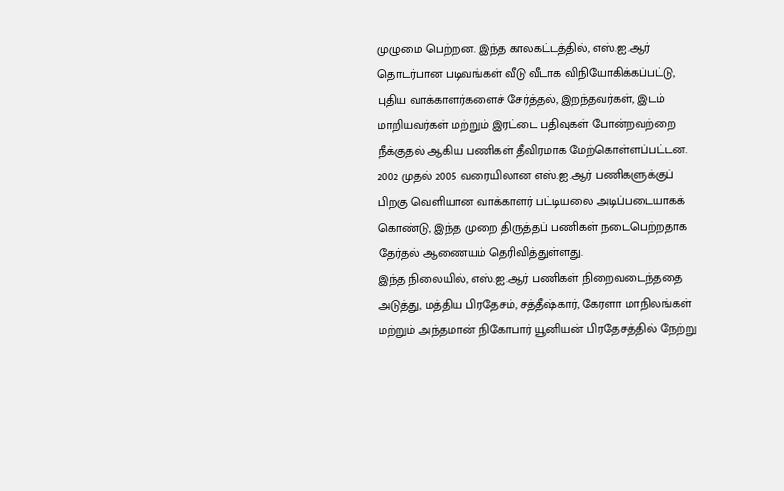முழுமை பெற்றன. இந்த காலகட்டத்தில், எஸ்.ஐ.ஆர் தொடர்பான படிவங்கள் வீடு வீடாக விநியோகிக்கப்பட்டு, புதிய வாக்காளர்களைச் சேர்த்தல், இறந்தவர்கள், இடம் மாறியவர்கள் மற்றும் இரட்டை பதிவுகள் போன்றவற்றை நீக்குதல் ஆகிய பணிகள் தீவிரமாக மேற்கொள்ளப்பட்டன. 2002 முதல் 2005 வரையிலான எஸ்.ஐ.ஆர் பணிகளுக்குப் பிறகு வெளியான வாக்காளர் பட்டியலை அடிப்படையாகக் கொண்டு, இந்த முறை திருத்தப் பணிகள் நடைபெற்றதாக தேர்தல் ஆணையம் தெரிவித்துள்ளது.
இந்த நிலையில், எஸ்.ஐ.ஆர் பணிகள் நிறைவடைந்ததை அடுத்து, மத்திய பிரதேசம், சத்தீஷ்கார், கேரளா மாநிலங்கள் மற்றும் அந்தமான் நிகோபார் யூனியன் பிரதேசத்தில் நேற்று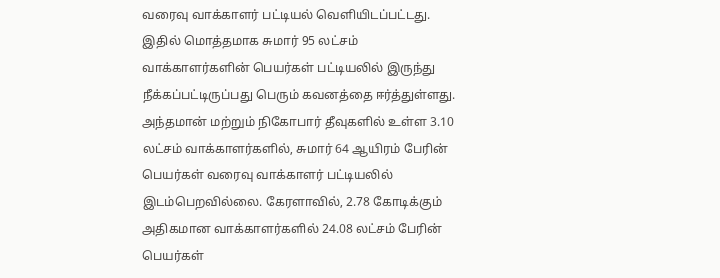வரைவு வாக்காளர் பட்டியல் வெளியிடப்பட்டது. இதில் மொத்தமாக சுமார் 95 லட்சம் வாக்காளர்களின் பெயர்கள் பட்டியலில் இருந்து நீக்கப்பட்டிருப்பது பெரும் கவனத்தை ஈர்த்துள்ளது.
அந்தமான் மற்றும் நிகோபார் தீவுகளில் உள்ள 3.10 லட்சம் வாக்காளர்களில், சுமார் 64 ஆயிரம் பேரின் பெயர்கள் வரைவு வாக்காளர் பட்டியலில் இடம்பெறவில்லை. கேரளாவில், 2.78 கோடிக்கும் அதிகமான வாக்காளர்களில் 24.08 லட்சம் பேரின் பெயர்கள்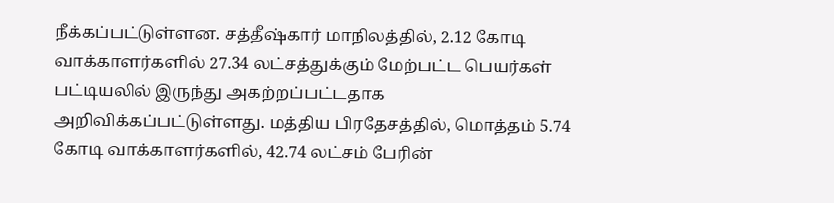நீக்கப்பட்டுள்ளன. சத்தீஷ்கார் மாநிலத்தில், 2.12 கோடி வாக்காளர்களில் 27.34 லட்சத்துக்கும் மேற்பட்ட பெயர்கள் பட்டியலில் இருந்து அகற்றப்பட்டதாக அறிவிக்கப்பட்டுள்ளது. மத்திய பிரதேசத்தில், மொத்தம் 5.74 கோடி வாக்காளர்களில், 42.74 லட்சம் பேரின்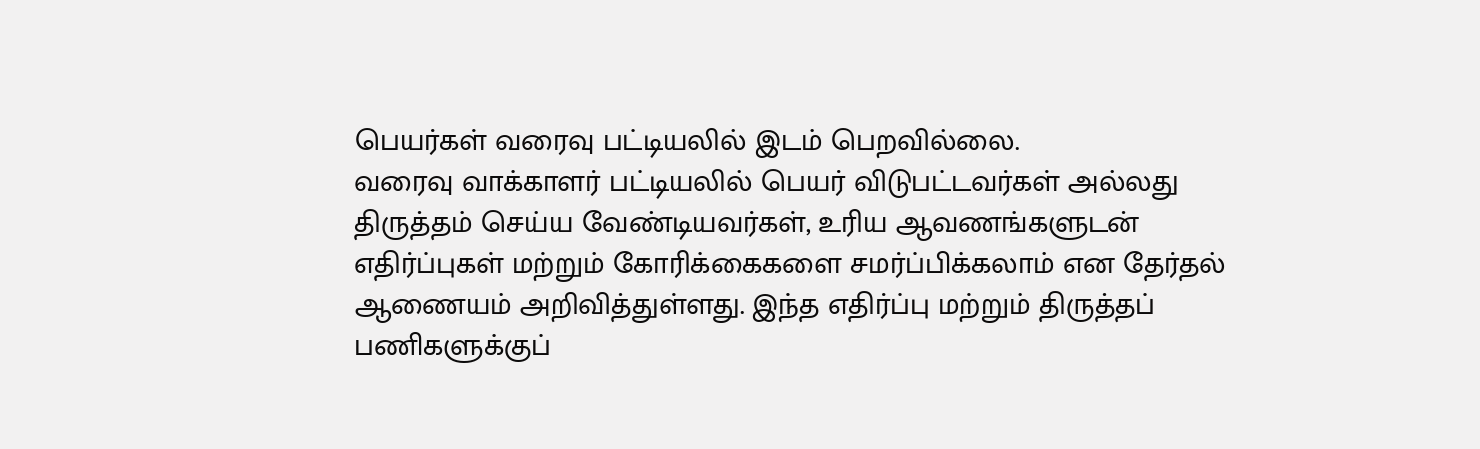பெயர்கள் வரைவு பட்டியலில் இடம் பெறவில்லை.
வரைவு வாக்காளர் பட்டியலில் பெயர் விடுபட்டவர்கள் அல்லது திருத்தம் செய்ய வேண்டியவர்கள், உரிய ஆவணங்களுடன் எதிர்ப்புகள் மற்றும் கோரிக்கைகளை சமர்ப்பிக்கலாம் என தேர்தல் ஆணையம் அறிவித்துள்ளது. இந்த எதிர்ப்பு மற்றும் திருத்தப் பணிகளுக்குப்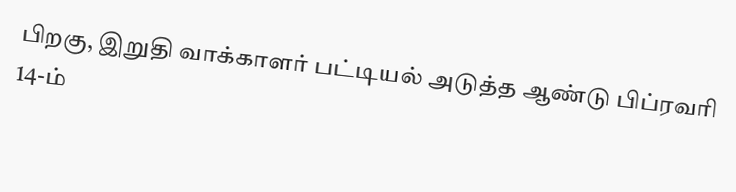பிறகு, இறுதி வாக்காளர் பட்டியல் அடுத்த ஆண்டு பிப்ரவரி 14-ம்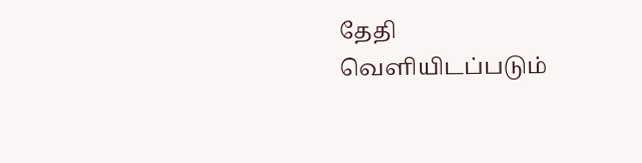தேதி வெளியிடப்படும்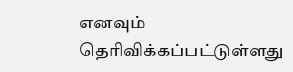எனவும் தெரிவிக்கப்பட்டுள்ளது